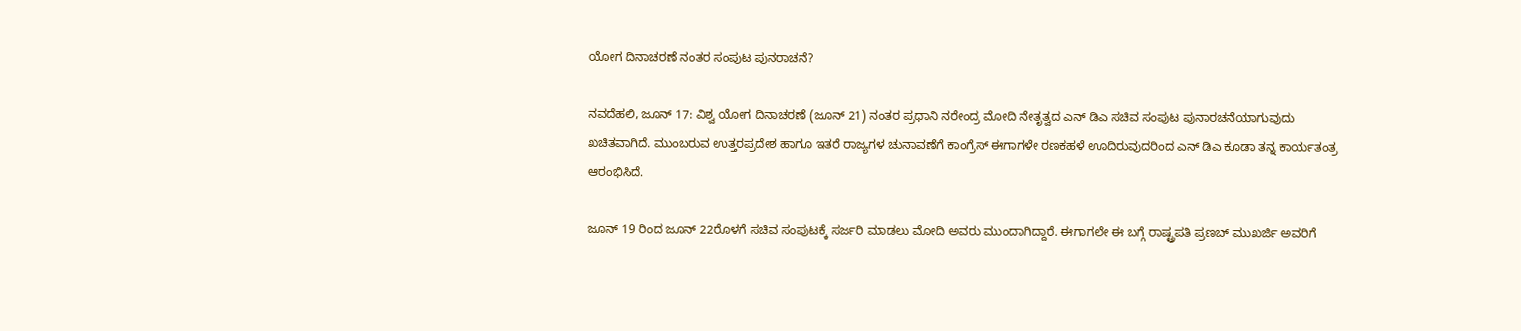ಯೋಗ ದಿನಾಚರಣೆ ನಂತರ ಸಂಪುಟ ಪುನರಾಚನೆ?

ನವದೆಹಲಿ, ಜೂನ್ 17: ವಿಶ್ವ ಯೋಗ ದಿನಾಚರಣೆ (ಜೂನ್ 21) ನಂತರ ಪ್ರಧಾನಿ ನರೇಂದ್ರ ಮೋದಿ ನೇತೃತ್ವದ ಎನ್ ಡಿಎ ಸಚಿವ ಸಂಪುಟ ಪುನಾರಚನೆಯಾಗುವುದು ಖಚಿತವಾಗಿದೆ. ಮುಂಬರುವ ಉತ್ತರಪ್ರದೇಶ ಹಾಗೂ ಇತರೆ ರಾಜ್ಯಗಳ ಚುನಾವಣೆಗೆ ಕಾಂಗ್ರೆಸ್ ಈಗಾಗಳೇ ರಣಕಹಳೆ ಊದಿರುವುದರಿಂದ ಎನ್ ಡಿಎ ಕೂಡಾ ತನ್ನ ಕಾರ್ಯತಂತ್ರ ಆರಂಭಿಸಿದೆ.

ಜೂನ್ 19 ರಿಂದ ಜೂನ್ 22ರೊಳಗೆ ಸಚಿವ ಸಂಪುಟಕ್ಕೆ ಸರ್ಜರಿ ಮಾಡಲು ಮೋದಿ ಅವರು ಮುಂದಾಗಿದ್ದಾರೆ. ಈಗಾಗಲೇ ಈ ಬಗ್ಗೆ ರಾಷ್ಟ್ರಪತಿ ಪ್ರಣಬ್ ಮುಖರ್ಜಿ ಅವರಿಗೆ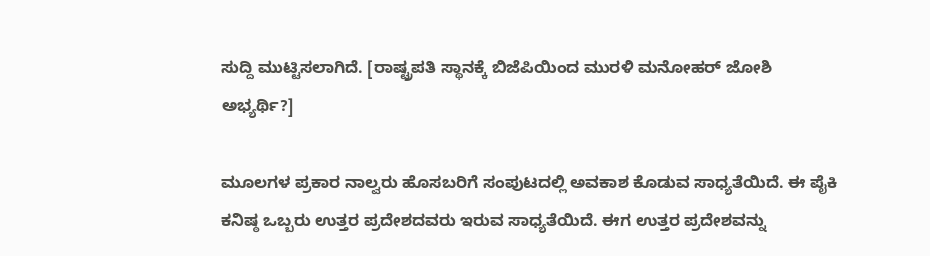ಸುದ್ದಿ ಮುಟ್ಟಿಸಲಾಗಿದೆ. [ರಾಷ್ಟ್ರಪತಿ ಸ್ಥಾನಕ್ಕೆ ಬಿಜೆಪಿಯಿಂದ ಮುರಳಿ ಮನೋಹರ್ ಜೋಶಿ ಅಭ್ಯರ್ಥಿ?]

ಮೂಲಗಳ ಪ್ರಕಾರ ನಾಲ್ವರು ಹೊಸಬರಿಗೆ ಸಂಪುಟದಲ್ಲಿ ಅವಕಾಶ ಕೊಡುವ ಸಾಧ್ಯತೆಯಿದೆ. ಈ ಪೈಕಿ ಕನಿಷ್ಠ ಒಬ್ಬರು ಉತ್ತರ ಪ್ರದೇಶದವರು ಇರುವ ಸಾಧ್ಯತೆಯಿದೆ. ಈಗ ಉತ್ತರ ಪ್ರದೇಶವನ್ನು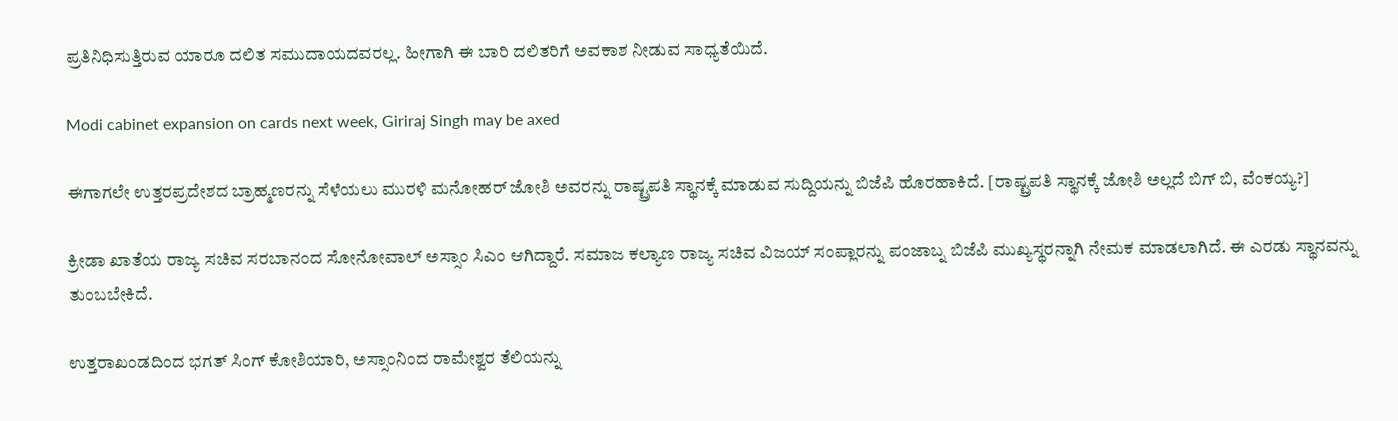ಪ್ರತಿನಿಧಿಸುತ್ತಿರುವ ಯಾರೂ ದಲಿತ ಸಮುದಾಯದವರಲ್ಲ. ಹೀಗಾಗಿ ಈ ಬಾರಿ ದಲಿತರಿಗೆ ಅವಕಾಶ ನೀಡುವ ಸಾಧ್ಯತೆಯಿದೆ.

Modi cabinet expansion on cards next week, Giriraj Singh may be axed

ಈಗಾಗಲೇ ಉತ್ತರಪ್ರದೇಶದ ಬ್ರಾಹ್ಮಣರನ್ನು ಸೆಳೆಯಲು ಮುರಳಿ ಮನೋಹರ್ ಜೋಶಿ ಅವರನ್ನು ರಾಷ್ಟ್ರಪತಿ ಸ್ಥಾನಕ್ಕೆ ಮಾಡುವ ಸುದ್ದಿಯನ್ನು ಬಿಜೆಪಿ ಹೊರಹಾಕಿದೆ. [ರಾಷ್ಟ್ರಪತಿ ಸ್ಥಾನಕ್ಕೆ ಜೋಶಿ ಅಲ್ಲದೆ ಬಿಗ್ ಬಿ, ವೆಂಕಯ್ಯ?]

ಕ್ರೀಡಾ ಖಾತೆಯ ರಾಜ್ಯ ಸಚಿವ ಸರಬಾನಂದ ಸೋನೋವಾಲ್ ಅಸ್ಸಾಂ ಸಿಎಂ ಆಗಿದ್ದಾರೆ. ಸಮಾಜ ಕಲ್ಯಾಣ ರಾಜ್ಯ ಸಚಿವ ವಿಜಯ್ ಸಂಪ್ಲಾರನ್ನು ಪಂಜಾಬ್ನ ಬಿಜೆಪಿ ಮುಖ್ಯಸ್ಥರನ್ನಾಗಿ ನೇಮಕ ಮಾಡಲಾಗಿದೆ. ಈ ಎರಡು ಸ್ಥಾನವನ್ನು ತುಂಬಬೇಕಿದೆ.

ಉತ್ತರಾಖಂಡದಿಂದ ಭಗತ್ ಸಿಂಗ್ ಕೋಶಿಯಾರಿ, ಅಸ್ಸಾಂನಿಂದ ರಾಮೇಶ್ವರ ತೆಲಿಯನ್ನು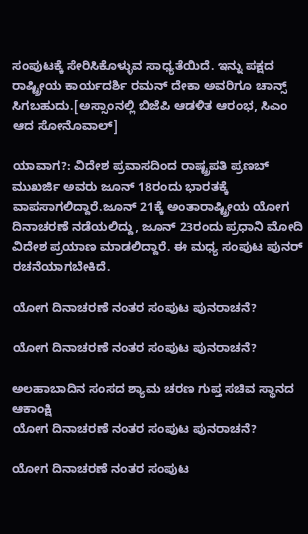ಸಂಪುಟಕ್ಕೆ ಸೇರಿಸಿಕೊಳ್ಳುವ ಸಾಧ್ಯತೆಯಿದೆ. ಇನ್ನು ಪಕ್ಷದ ರಾಷ್ಟ್ರೀಯ ಕಾರ್ಯದರ್ಶಿ ರಮನ್ ದೇಕಾ ಅವರಿಗೂ ಚಾನ್ಸ್ ಸಿಗಬಹುದು.[ಅಸ್ಸಾಂನಲ್ಲಿ ಬಿಜೆಪಿ ಆಡಳಿತ ಆರಂಭ, ಸಿಎಂ ಆದ ಸೋನೊವಾಲ್]

ಯಾವಾಗ?: ವಿದೇಶ ಪ್ರವಾಸದಿಂದ ರಾಷ್ಟ್ರಪತಿ ಪ್ರಣಬ್ ಮುಖರ್ಜಿ ಅವರು ಜೂನ್ 18ರಂದು ಭಾರತಕ್ಕೆ ವಾಪಸಾಗಲಿದ್ದಾರೆ.ಜೂನ್ 21ಕ್ಕೆ ಅಂತಾರಾಷ್ಟ್ರೀಯ ಯೋಗ ದಿನಾಚರಣೆ ನಡೆಯಲಿದ್ದು, ಜೂನ್ 23ರಂದು ಪ್ರಧಾನಿ ಮೋದಿ ವಿದೇಶ ಪ್ರಯಾಣ ಮಾಡಲಿದ್ದಾರೆ. ಈ ಮಧ್ಯ ಸಂಪುಟ ಪುನರ್ ರಚನೆಯಾಗಬೇಕಿದೆ.

ಯೋಗ ದಿನಾಚರಣೆ ನಂತರ ಸಂಪುಟ ಪುನರಾಚನೆ?

ಯೋಗ ದಿನಾಚರಣೆ ನಂತರ ಸಂಪುಟ ಪುನರಾಚನೆ?

ಅಲಹಾಬಾದಿನ ಸಂಸದ ಶ್ಯಾಮ ಚರಣ ಗುಪ್ತ ಸಚಿವ ಸ್ಥಾನದ ಆಕಾಂಕ್ಷಿ
ಯೋಗ ದಿನಾಚರಣೆ ನಂತರ ಸಂಪುಟ ಪುನರಾಚನೆ?

ಯೋಗ ದಿನಾಚರಣೆ ನಂತರ ಸಂಪುಟ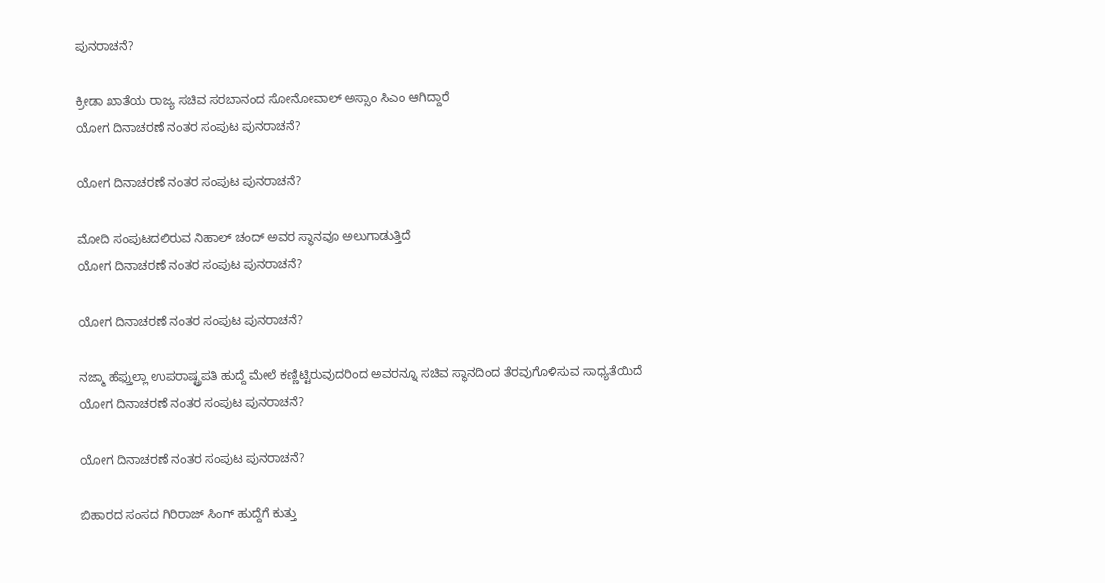ಪುನರಾಚನೆ?

ಕ್ರೀಡಾ ಖಾತೆಯ ರಾಜ್ಯ ಸಚಿವ ಸರಬಾನಂದ ಸೋನೋವಾಲ್ ಅಸ್ಸಾಂ ಸಿಎಂ ಆಗಿದ್ದಾರೆ
ಯೋಗ ದಿನಾಚರಣೆ ನಂತರ ಸಂಪುಟ ಪುನರಾಚನೆ?

ಯೋಗ ದಿನಾಚರಣೆ ನಂತರ ಸಂಪುಟ ಪುನರಾಚನೆ?

ಮೋದಿ ಸಂಪುಟದಲಿರುವ ನಿಹಾಲ್ ಚಂದ್ ಅವರ ಸ್ಥಾನವೂ ಅಲುಗಾಡುತ್ತಿದೆ
ಯೋಗ ದಿನಾಚರಣೆ ನಂತರ ಸಂಪುಟ ಪುನರಾಚನೆ?

ಯೋಗ ದಿನಾಚರಣೆ ನಂತರ ಸಂಪುಟ ಪುನರಾಚನೆ?

ನಜ್ಮಾ ಹೆಫ್ತುಲ್ಲಾ ಉಪರಾಷ್ಟ್ರಪತಿ ಹುದ್ದೆ ಮೇಲೆ ಕಣ್ಣಿಟ್ಟಿರುವುದರಿಂದ ಅವರನ್ನೂ ಸಚಿವ ಸ್ಥಾನದಿಂದ ತೆರವುಗೊಳಿಸುವ ಸಾಧ್ಯತೆಯಿದೆ
ಯೋಗ ದಿನಾಚರಣೆ ನಂತರ ಸಂಪುಟ ಪುನರಾಚನೆ?

ಯೋಗ ದಿನಾಚರಣೆ ನಂತರ ಸಂಪುಟ ಪುನರಾಚನೆ?

ಬಿಹಾರದ ಸಂಸದ ಗಿರಿರಾಜ್ ಸಿಂಗ್ ಹುದ್ದೆಗೆ ಕುತ್ತು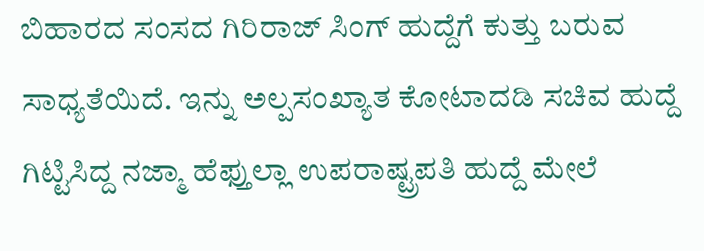ಬಿಹಾರದ ಸಂಸದ ಗಿರಿರಾಜ್ ಸಿಂಗ್ ಹುದ್ದೆಗೆ ಕುತ್ತು ಬರುವ ಸಾಧ್ಯತೆಯಿದೆ. ಇನ್ನು ಅಲ್ಪಸಂಖ್ಯಾತ ಕೋಟಾದಡಿ ಸಚಿವ ಹುದ್ದೆ ಗಿಟ್ಟಿಸಿದ್ದ ನಜ್ಮಾ ಹೆಫ್ತುಲ್ಲಾ ಉಪರಾಷ್ಟ್ರಪತಿ ಹುದ್ದೆ ಮೇಲೆ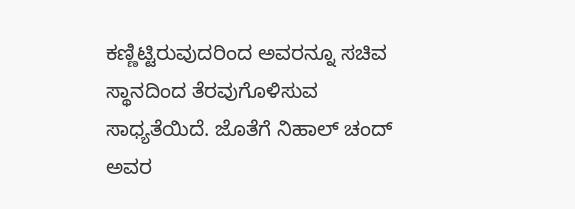ಕಣ್ಣಿಟ್ಟಿರುವುದರಿಂದ ಅವರನ್ನೂ ಸಚಿವ ಸ್ಥಾನದಿಂದ ತೆರವುಗೊಳಿಸುವ ಸಾಧ್ಯತೆಯಿದೆ. ಜೊತೆಗೆ ನಿಹಾಲ್ ಚಂದ್ ಅವರ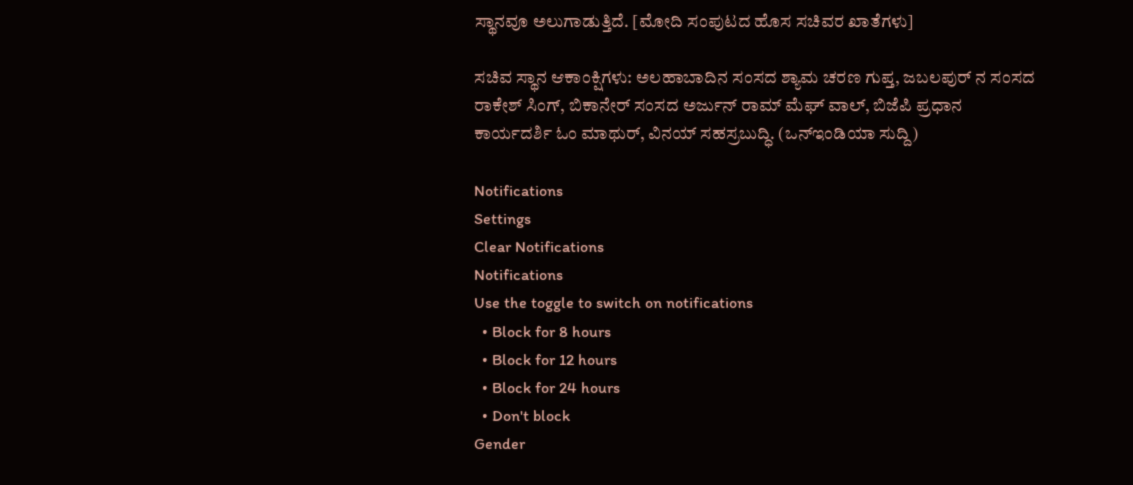ಸ್ಥಾನವೂ ಅಲುಗಾಡುತ್ತಿದೆ. [ಮೋದಿ ಸಂಪುಟದ ಹೊಸ ಸಚಿವರ ಖಾತೆಗಳು]

ಸಚಿವ ಸ್ಥಾನ ಆಕಾಂಕ್ಷಿಗಳು: ಅಲಹಾಬಾದಿನ ಸಂಸದ ಶ್ಯಾಮ ಚರಣ ಗುಪ್ತ, ಜಬಲಪುರ್ ನ ಸಂಸದ ರಾಕೇಶ್ ಸಿಂಗ್, ಬಿಕಾನೇರ್ ಸಂಸದ ಅರ್ಜುನ್ ರಾಮ್ ಮೆಘ್ ವಾಲ್, ಬಿಜೆಪಿ ಪ್ರಧಾನ ಕಾರ್ಯದರ್ಶಿ ಓಂ ಮಾಥುರ್, ವಿನಯ್ ಸಹಸ್ರಬುದ್ಧಿ. (ಒನ್ಇಂಡಿಯಾ ಸುದ್ದಿ)

Notifications
Settings
Clear Notifications
Notifications
Use the toggle to switch on notifications
  • Block for 8 hours
  • Block for 12 hours
  • Block for 24 hours
  • Don't block
Gender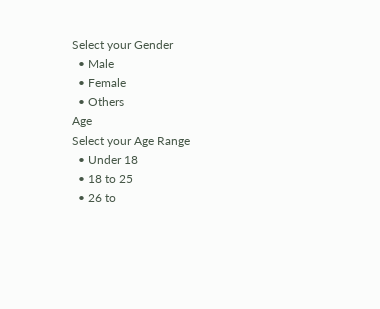Select your Gender
  • Male
  • Female
  • Others
Age
Select your Age Range
  • Under 18
  • 18 to 25
  • 26 to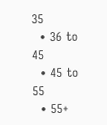35
  • 36 to 45
  • 45 to 55
  • 55+